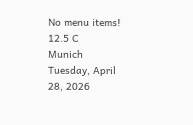No menu items!
12.5 C
Munich
Tuesday, April 28, 2026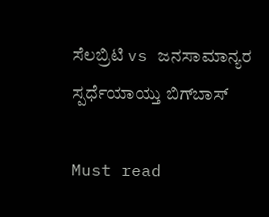ಸೆಲಬ್ರಿಟಿ vs ಜನಸಾಮಾನ್ಯರ ಸ್ಪರ್ಧೆಯಾಯ್ತು ಬಿಗ್‍ಬಾಸ್

Must read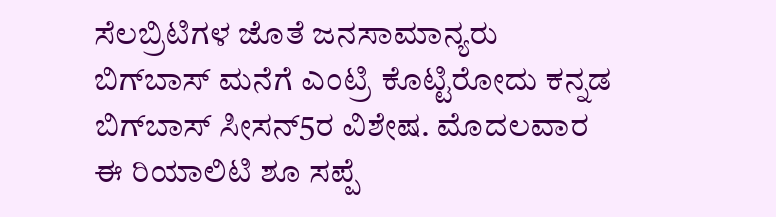ಸೆಲಬ್ರಿಟಿಗಳ ಜೊತೆ ಜನಸಾಮಾನ್ಯರು ಬಿಗ್‍ಬಾಸ್ ಮನೆಗೆ ಎಂಟ್ರಿ ಕೊಟ್ಟಿರೋದು ಕನ್ನಡ ಬಿಗ್‍ಬಾಸ್ ಸೀಸನ್5ರ ವಿಶೇಷ. ಮೊದಲವಾರ ಈ ರಿಯಾಲಿಟಿ ಶೂ ಸಪ್ಪೆ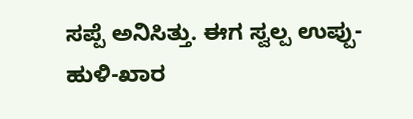ಸಪ್ಪೆ ಅನಿಸಿತ್ತು. ಈಗ ಸ್ವಲ್ಪ ಉಪ್ಪು-ಹುಳಿ-ಖಾರ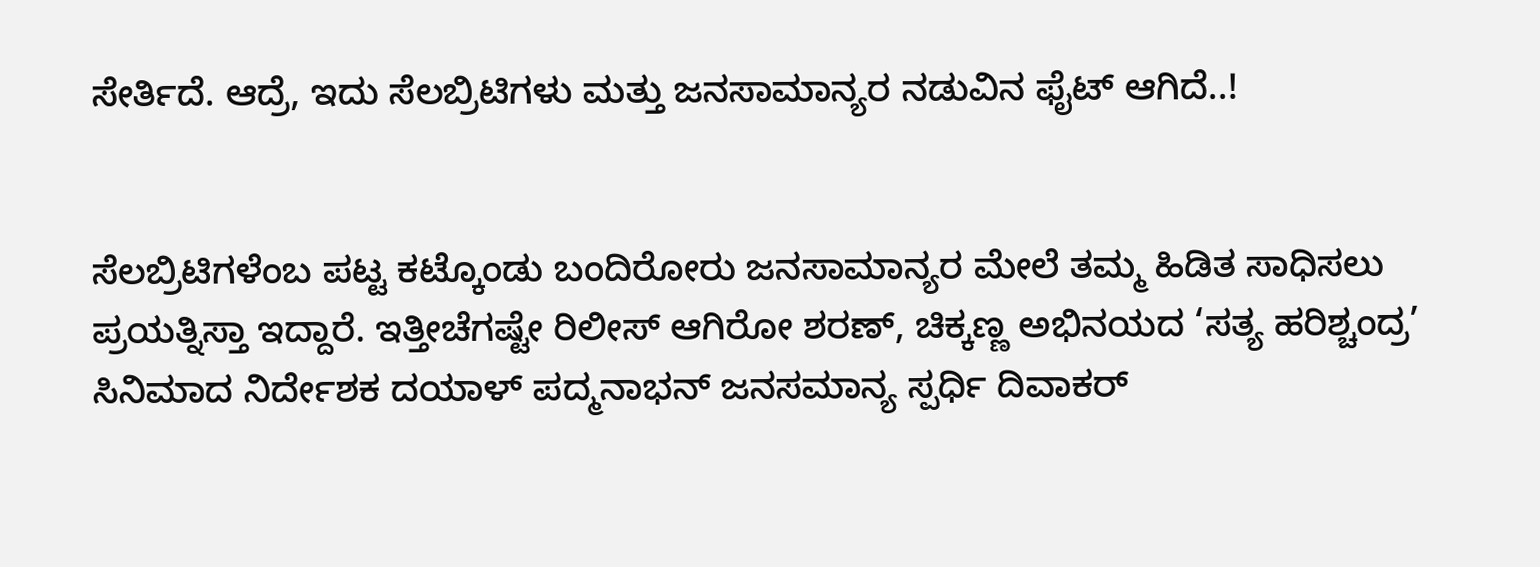ಸೇರ್ತಿದೆ. ಆದ್ರೆ, ಇದು ಸೆಲಬ್ರಿಟಿಗಳು ಮತ್ತು ಜನಸಾಮಾನ್ಯರ ನಡುವಿನ ಫೈಟ್ ಆಗಿದೆ..!


ಸೆಲಬ್ರಿಟಿಗಳೆಂಬ ಪಟ್ಟ ಕಟ್ಕೊಂಡು ಬಂದಿರೋರು ಜನಸಾಮಾನ್ಯರ ಮೇಲೆ ತಮ್ಮ ಹಿಡಿತ ಸಾಧಿಸಲು ಪ್ರಯತ್ನಿಸ್ತಾ ಇದ್ದಾರೆ. ಇತ್ತೀಚೆಗಷ್ಟೇ ರಿಲೀಸ್ ಆಗಿರೋ ಶರಣ್, ಚಿಕ್ಕಣ್ಣ ಅಭಿನಯದ ‘ಸತ್ಯ ಹರಿಶ್ಚಂದ್ರ’ ಸಿನಿಮಾದ ನಿರ್ದೇಶಕ ದಯಾಳ್ ಪದ್ಮನಾಭನ್ ಜನಸಮಾನ್ಯ ಸ್ಪರ್ಧಿ ದಿವಾಕರ್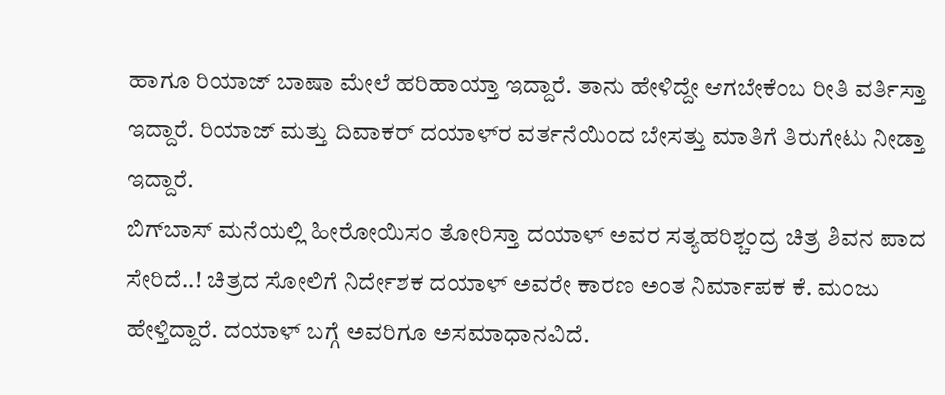ಹಾಗೂ ರಿಯಾಜ್ ಬಾಷಾ ಮೇಲೆ ಹರಿಹಾಯ್ತಾ ಇದ್ದಾರೆ. ತಾನು ಹೇಳಿದ್ದೇ ಆಗಬೇಕೆಂಬ ರೀತಿ ವರ್ತಿಸ್ತಾ ಇದ್ದಾರೆ. ರಿಯಾಜ್ ಮತ್ತು ದಿವಾಕರ್ ದಯಾಳ್‍ರ ವರ್ತನೆಯಿಂದ ಬೇಸತ್ತು ಮಾತಿಗೆ ತಿರುಗೇಟು ನೀಡ್ತಾ ಇದ್ದಾರೆ.
ಬಿಗ್‍ಬಾಸ್ ಮನೆಯಲ್ಲಿ ಹೀರೋಯಿಸಂ ತೋರಿಸ್ತಾ ದಯಾಳ್ ಅವರ ಸತ್ಯಹರಿಶ್ಚಂದ್ರ ಚಿತ್ರ ಶಿವನ ಪಾದ ಸೇರಿದೆ..! ಚಿತ್ರದ ಸೋಲಿಗೆ ನಿರ್ದೇಶಕ ದಯಾಳ್ ಅವರೇ ಕಾರಣ ಅಂತ ನಿರ್ಮಾಪಕ ಕೆ. ಮಂಜು ಹೇಳ್ತಿದ್ದಾರೆ. ದಯಾಳ್ ಬಗ್ಗೆ ಅವರಿಗೂ ಅಸಮಾಧಾನವಿದೆ.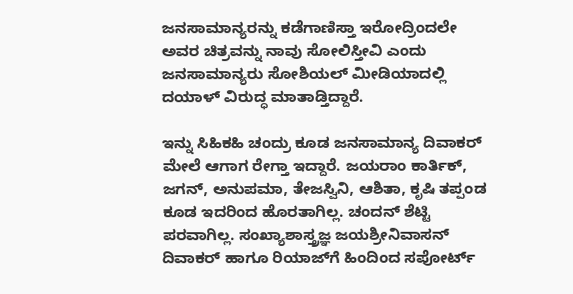ಜನಸಾಮಾನ್ಯರನ್ನು ಕಡೆಗಾಣಿಸ್ತಾ ಇರೋದ್ರಿಂದಲೇ ಅವರ ಚಿತ್ರವನ್ನು ನಾವು ಸೋಲಿಸ್ತೀವಿ ಎಂದು ಜನಸಾಮಾನ್ಯರು ಸೋಶಿಯಲ್ ಮೀಡಿಯಾದಲ್ಲಿ ದಯಾಳ್ ವಿರುದ್ಧ ಮಾತಾಡ್ತಿದ್ದಾರೆ.

ಇನ್ನು ಸಿಹಿಕಹಿ ಚಂದ್ರು ಕೂಡ ಜನಸಾಮಾನ್ಯ ದಿವಾಕರ್ ಮೇಲೆ ಆಗಾಗ ರೇಗ್ತಾ ಇದ್ದಾರೆ. ಜಯರಾಂ ಕಾರ್ತಿಕ್, ಜಗನ್, ಅನುಪಮಾ, ತೇಜಸ್ವಿನಿ, ಆಶಿತಾ, ಕೃಷಿ ತಪ್ಪಂಡ ಕೂಡ ಇದರಿಂದ ಹೊರತಾಗಿಲ್ಲ. ಚಂದನ್ ಶೆಟ್ಟಿ ಪರವಾಗಿಲ್ಲ. ಸಂಖ್ಯಾಶಾಸ್ತ್ರಜ್ಞ ಜಯಶ್ರೀನಿವಾಸನ್ ದಿವಾಕರ್ ಹಾಗೂ ರಿಯಾಜ್‍ಗೆ ಹಿಂದಿಂದ ಸಪೋರ್ಟ್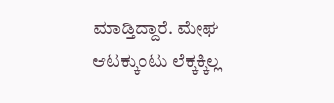ಮಾಡ್ತಿದ್ದಾರೆ. ಮೇಘ ಆಟಕ್ಕುಂಟು ಲೆಕ್ಕಕ್ಕಿಲ್ಲ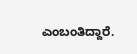ಎಂಬಂತಿದ್ದಾರೆ.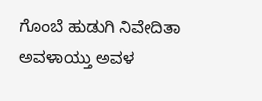ಗೊಂಬೆ ಹುಡುಗಿ ನಿವೇದಿತಾ ಅವಳಾಯ್ತು ಅವಳ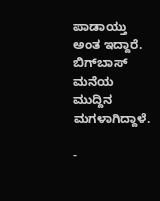ಪಾಡಾಯ್ತು ಅಂತ ಇದ್ದಾರೆ. ಬಿಗ್‍ಬಾಸ್ ಮನೆಯ ಮುದ್ದಿನ ಮಗಳಾಗಿದ್ದಾಳೆ.

-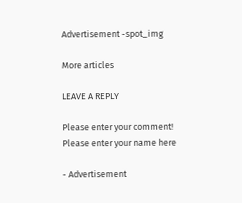Advertisement -spot_img

More articles

LEAVE A REPLY

Please enter your comment!
Please enter your name here

- Advertisement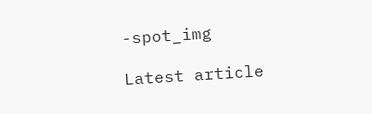-spot_img

Latest article